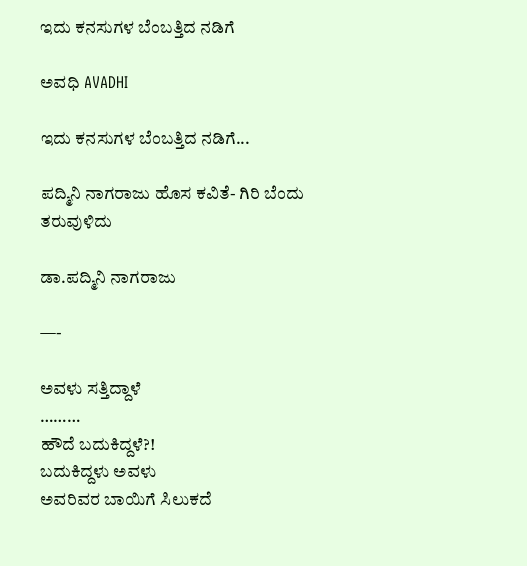ಇದು ಕನಸುಗಳ ಬೆಂಬತ್ತಿದ ನಡಿಗೆ‍

ಅವಧಿ AVADHI

ಇದು ಕನಸುಗಳ ಬೆಂಬತ್ತಿದ ನಡಿಗೆ...

ಪದ್ಮಿನಿ ನಾಗರಾಜು ಹೊಸ ಕವಿತೆ- ಗಿರಿ ಬೆಂದು ತರುವುಳಿದು

ಡಾ.ಪದ್ಮಿನಿ ನಾಗರಾಜು

—-

ಅವಳು ಸತ್ತಿದ್ದಾಳೆ
………
ಹೌದೆ ಬದುಕಿದ್ದಳೆ?!
ಬದುಕಿದ್ದಳು ಅವಳು
ಅವರಿವರ ಬಾಯಿಗೆ ಸಿಲುಕದೆ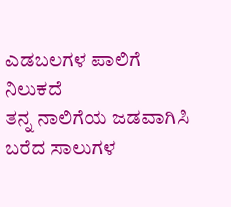ಎಡಬಲಗಳ ಪಾಲಿಗೆ ನಿಲುಕದೆ
ತನ್ನ ನಾಲಿಗೆಯ ಜಡವಾಗಿಸಿ
ಬರೆದ ಸಾಲುಗಳ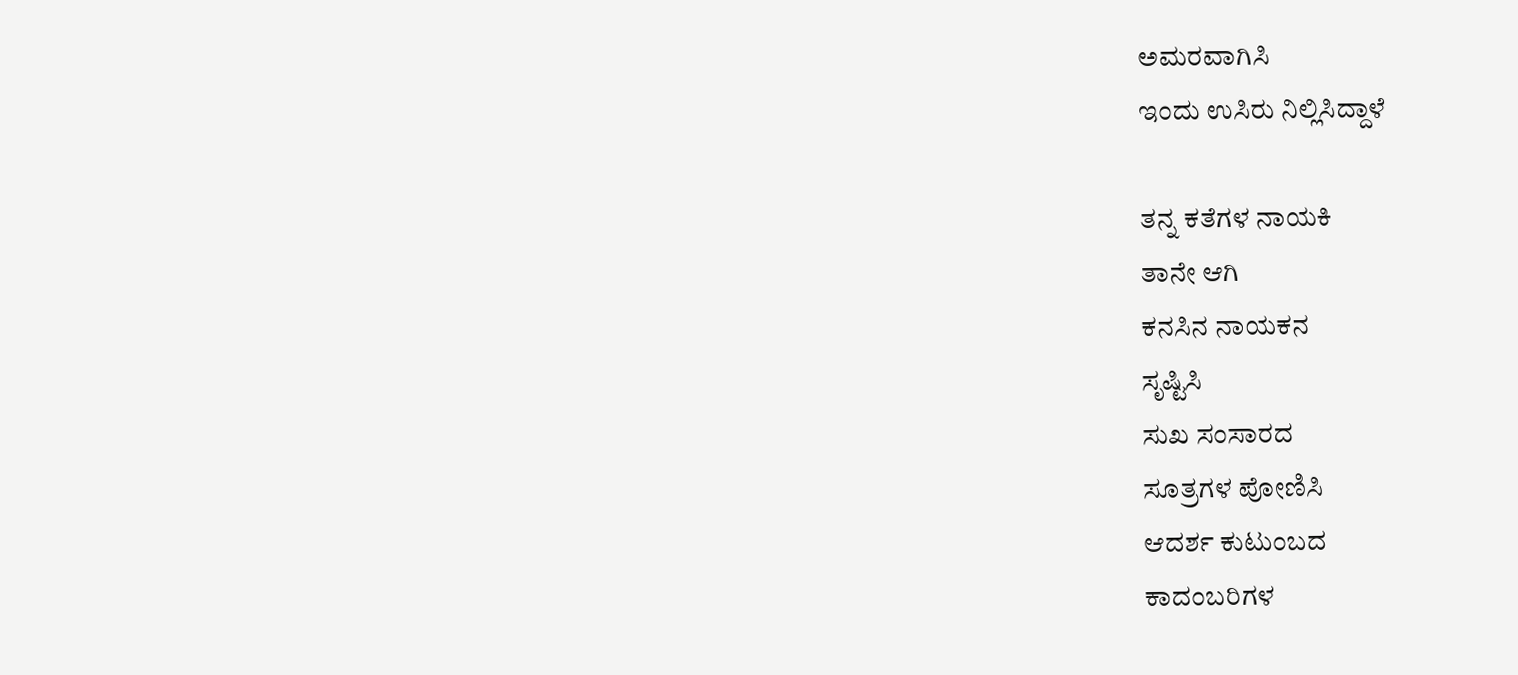ಅಮರವಾಗಿಸಿ
ಇಂದು ಉಸಿರು ನಿಲ್ಲಿಸಿದ್ದಾಳೆ

ತನ್ನ ಕತೆಗಳ ನಾಯಕಿ
ತಾನೇ ಆಗಿ
ಕನಸಿನ ನಾಯಕನ
ಸೃಷ್ಟಿಸಿ
ಸುಖ ಸಂಸಾರದ
ಸೂತ್ರಗಳ ಪೋಣಿಸಿ
ಆದರ್ಶ ಕುಟುಂಬದ
ಕಾದಂಬರಿಗಳ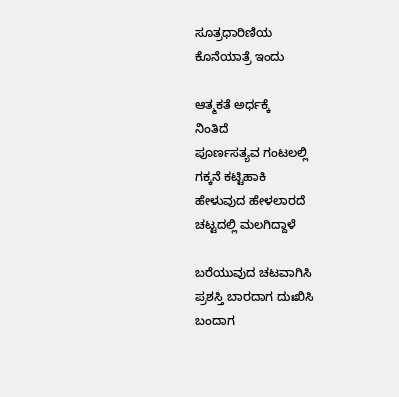ಸೂತ್ರಧಾರಿಣಿಯ
ಕೊನೆಯಾತ್ರೆ ಇಂದು

ಆತ್ಮಕತೆ ಅರ್ಧಕ್ಕೆ
ನಿಂತಿದೆ
ಪೂರ್ಣಸತ್ಯವ ಗಂಟಲಲ್ಲಿ
ಗಕ್ಕನೆ ಕಟ್ಟಿಹಾಕಿ
ಹೇಳುವುದ ಹೇಳಲಾರದೆ
ಚಟ್ಟದಲ್ಲಿ ಮಲಗಿದ್ದಾಳೆ

ಬರೆಯುವುದ ಚಟವಾಗಿಸಿ
ಪ್ರಶಸ್ತಿ ಬಾರದಾಗ ದುಃಖಿಸಿ
ಬಂದಾಗ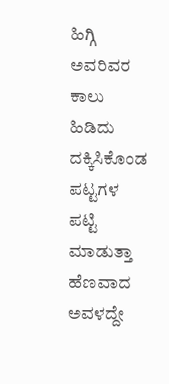ಹಿಗ್ಗಿ
ಅವರಿವರ ಕಾಲು ಹಿಡಿದು
ದಕ್ಕಿಸಿಕೊಂಡ ಪಟ್ಟಗಳ
ಪಟ್ಟಿ ಮಾಡುತ್ತಾ
ಹೆಣವಾದ ಅವಳದ್ದೇ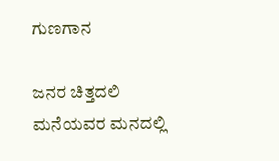ಗುಣಗಾನ

ಜನರ ಚಿತ್ತದಲಿ
ಮನೆಯವರ ಮನದಲ್ಲಿ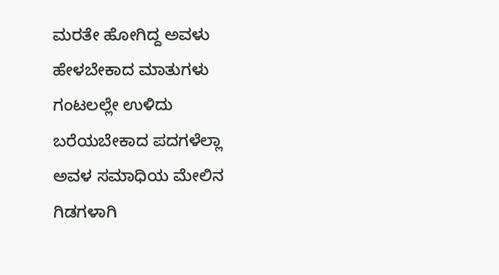ಮರತೇ ಹೋಗಿದ್ದ ಅವಳು
ಹೇಳಬೇಕಾದ ಮಾತುಗಳು
ಗಂಟಲಲ್ಲೇ ಉಳಿದು
ಬರೆಯಬೇಕಾದ ಪದಗಳೆಲ್ಲಾ
ಅವಳ ಸಮಾಧಿಯ ಮೇಲಿನ
ಗಿಡಗಳಾಗಿ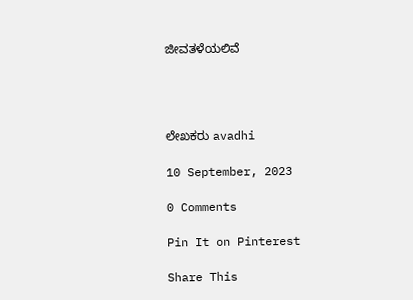ಜೀವತಳೆಯಲಿವೆ




ಲೇಖಕರು avadhi

10 September, 2023

0 Comments

Pin It on Pinterest

Share This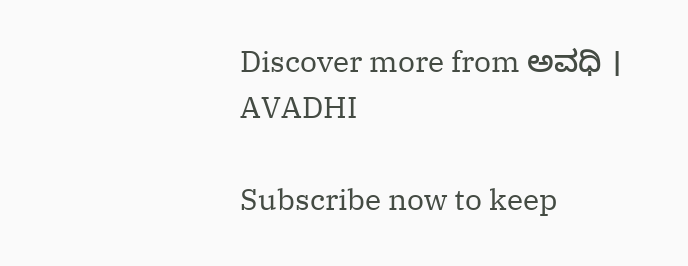Discover more from ಅವಧಿ । AVADHI

Subscribe now to keep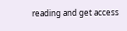reading and get access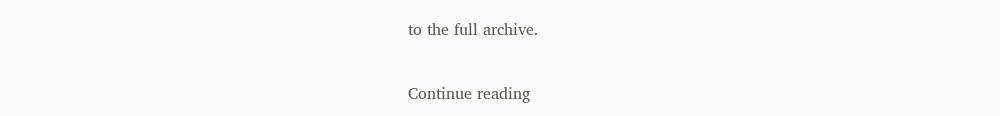to the full archive.

Continue reading